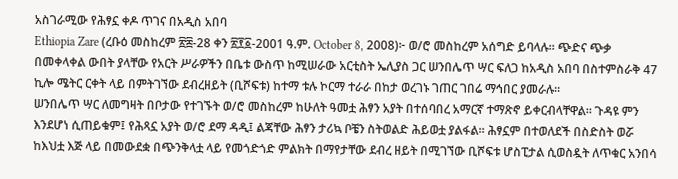አስገራሚው የሕፃኗ ቀዶ ጥገና በአዲስ አበባ
Ethiopia Zare (ረቡዕ መስከረም ፳፰-28 ቀን ፳፻፩-2001 ዓ.ም. October 8, 2008)፦ ወ/ሮ መስከረም አሰግድ ይባላሉ። ጭድና ጭቃ በመቀላቀል ውበት ያላቸው የአርት ሥራዎችን በቤቱ ውስጥ ከሚሠራው አርቲስት ኤሊያስ ጋር ሠንበሌጥ ሣር ፍለጋ ከአዲስ አበባ በስተምስራቅ 47 ኪሎ ሜትር ርቀት ላይ በምትገኘው ደብረዘይት (ቢሾፍቱ) ከተማ ቱሉ ኮርማ ተራራ በከታ ወረገኑ ገጠር ገበሬ ማኅበር ያመራሉ።
ሠንበሌጥ ሣር ለመግዛት በቦታው የተገኙት ወ/ሮ መስከረም ከሁለት ዓመቷ ሕፃን አያት በተሰባበረ አማርኛ ተማጽኖ ይቀርብላቸዋል። ጉዳዩ ምን እንደሆነ ሲጠይቁም፤ የሕጻኗ አያት ወ/ሮ ደማ ዳዲ፤ ልጃቸው ሕፃን ታሪኳ ቦቼን ስትወልድ ሕይወቷ ያልፋል። ሕፃኗም በተወለደች በስድስት ወሯ ከእህቷ እጅ ላይ በመውደቋ በጭንቅላቷ ላይ የመጎድጎድ ምልክት በማየታቸው ደብረ ዘይት በሚገኘው ቢሾፍቱ ሆስፒታል ሲወስዷት ለጥቁር አንበሳ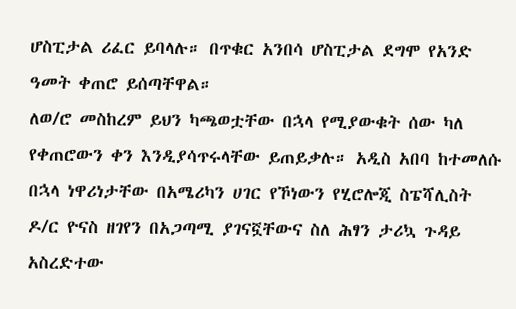ሆስፒታል ሪፈር ይባላሉ። በጥቁር አንበሳ ሆስፒታል ደግሞ የአንድ ዓመት ቀጠሮ ይሰጣቸዋል።
ለወ/ሮ መስከረም ይህን ካጫወቷቸው በኋላ የሚያውቁት ሰው ካለ የቀጠሮውን ቀን እንዲያሳጥሩላቸው ይጠይቃሉ። አዲስ አበባ ከተመለሱ በኋላ ነዋሪነታቸው በአሜሪካን ሀገር የኾነውን የሂሮሎጂ ስፔሻሊስት ዶ/ር ዮናስ ዘገየን በአጋጣሚ ያገናኟቸውና ስለ ሕፃን ታሪኳ ጉዳይ አስረድተው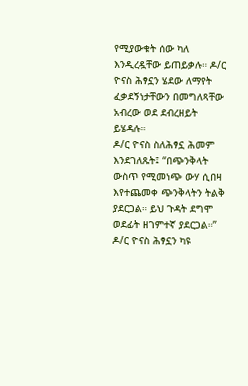የሚያውቁት ሰው ካለ እንዲረዷቸው ይጠይቃሉ። ዶ/ር ዮናስ ሕፃኗን ሄደው ለማየት ፈቃደኝነታቸውን በመግለጻቸው አብረው ወደ ደብረዘይት ይሄዳሉ።
ዶ/ር ዮናስ ስለሕፃኗ ሕመም እንደገለጹት፤ “በጭንቅላት ውስጥ የሚመነጭ ውሃ ሲበዛ እየተጨመቀ ጭንቅላትን ትልቅ ያደርጋል። ይህ ጉዳት ደግሞ ወደፊት ዘገምተኛ ያደርጋል።” ዶ/ር ዮናስ ሕፃኗን ካዩ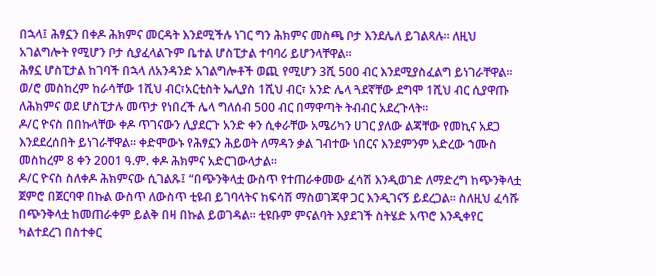በኋላ፤ ሕፃኗን በቀዶ ሕክምና መርዳት እንደሚችሉ ነገር ግን ሕክምና መስጫ ቦታ እንደሌለ ይገልጻሉ። ለዚህ አገልግሎት የሚሆን ቦታ ሲያፈላልጉም ቤተል ሆስፒታል ተባባሪ ይሆንላቸዋል።
ሕፃኗ ሆስፒታል ከገባች በኋላ ለአንዳንድ አገልግሎቶች ወጪ የሚሆን 3ሺ 500 ብር እንደሚያስፈልግ ይነገራቸዋል። ወ/ሮ መስከረም ከራሳቸው 1ሺህ ብር፣አርቲስት ኤሊያስ 1ሺህ ብር፣ አንድ ሌላ ጓደኛቸው ደግሞ 1ሺህ ብር ሲያዋጡ ለሕክምና ወደ ሆስፒታሉ መጥታ የነበረች ሌላ ግለሰብ 500 ብር በማዋጣት ትብብር አደረጉላት።
ዶ/ር ዮናስ በበኩላቸው ቀዶ ጥገናውን ሊያደርጉ አንድ ቀን ሲቀራቸው አሜሪካን ሀገር ያለው ልጃቸው የመኪና አደጋ እንደደረሰበት ይነገራቸዋል። ቀድሞውኑ የሕፃኗን ሕይወት ለማዳን ቃል ገብተው ነበርና እንደምንም አድረው ኀሙስ መስከረም 8 ቀን 2001 ዓ.ም. ቀዶ ሕክምና አድርገውላታል።
ዶ/ር ዮናስ ስለቀዶ ሕክምናው ሲገልጹ፤ “በጭንቅላቷ ውስጥ የተጠራቀመው ፈሳሽ እንዲወገድ ለማድረግ ከጭንቅላቷ ጀምሮ በጀርባዋ በኩል ውስጥ ለውስጥ ቲዩብ ይገባላትና ከፍሳሽ ማስወገጃዋ ጋር እንዲገናኝ ይደረጋል። ስለዚህ ፈሳሹ በጭንቅላቷ ከመጠራቀም ይልቅ በዛ በኩል ይወገዳል። ቲዩቡም ምናልባት እያደገች ስትሄድ አጥሮ እንዲቀየር ካልተደረገ በስተቀር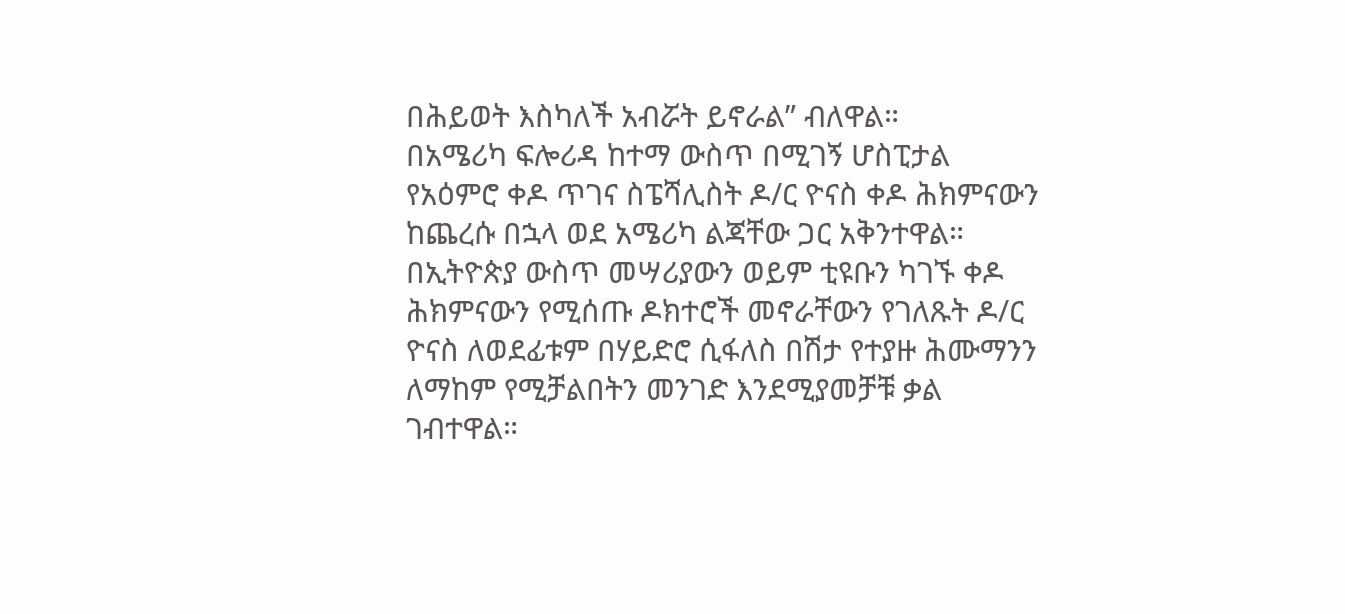በሕይወት እስካለች አብሯት ይኖራል” ብለዋል።
በአሜሪካ ፍሎሪዳ ከተማ ውስጥ በሚገኝ ሆስፒታል የአዕምሮ ቀዶ ጥገና ስፔሻሊስት ዶ/ር ዮናስ ቀዶ ሕክምናውን ከጨረሱ በኋላ ወደ አሜሪካ ልጃቸው ጋር አቅንተዋል። በኢትዮጵያ ውስጥ መሣሪያውን ወይም ቲዩቡን ካገኙ ቀዶ ሕክምናውን የሚሰጡ ዶክተሮች መኖራቸውን የገለጹት ዶ/ር ዮናስ ለወደፊቱም በሃይድሮ ሲፋለስ በሽታ የተያዙ ሕሙማንን ለማከም የሚቻልበትን መንገድ እንደሚያመቻቹ ቃል ገብተዋል።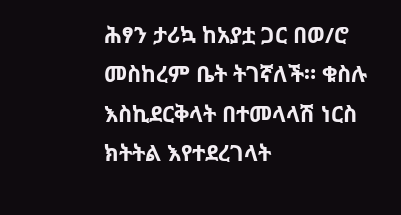ሕፃን ታሪኳ ከአያቷ ጋር በወ/ሮ መስከረም ቤት ትገኛለች። ቁስሉ እስኪደርቅላት በተመላላሽ ነርስ ክትትል እየተደረገላት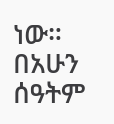ነው። በአሁን ሰዓትም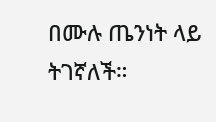በሙሉ ጤንነት ላይ ትገኛለች።